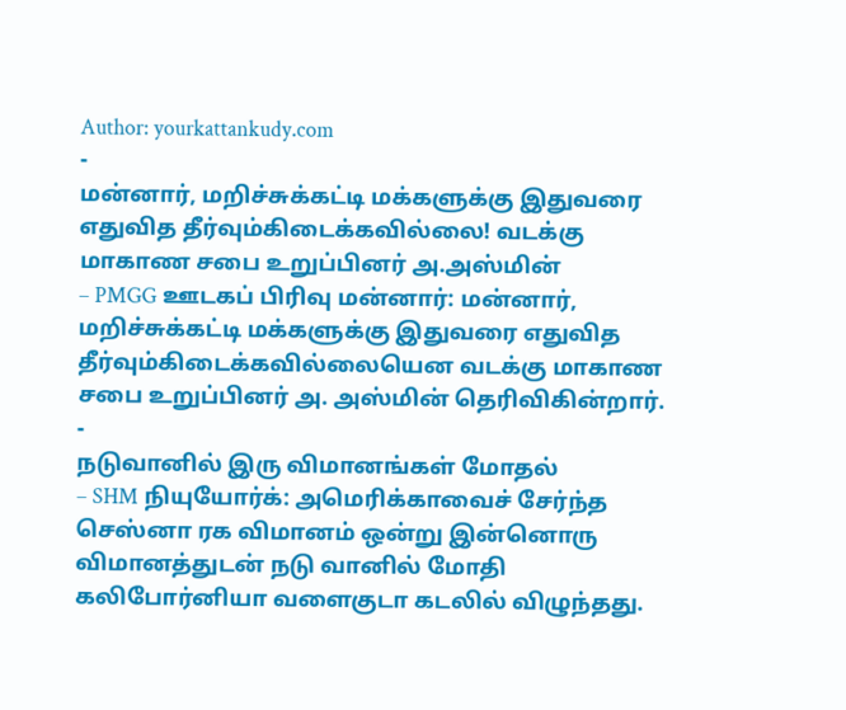Author: yourkattankudy.com
-
மன்னார், மறிச்சுக்கட்டி மக்களுக்கு இதுவரை எதுவித தீர்வும்கிடைக்கவில்லை! வடக்கு மாகாண சபை உறுப்பினர் அ.அஸ்மின்
– PMGG ஊடகப் பிரிவு மன்னார்: மன்னார், மறிச்சுக்கட்டி மக்களுக்கு இதுவரை எதுவித தீர்வும்கிடைக்கவில்லையென வடக்கு மாகாண சபை உறுப்பினர் அ. அஸ்மின் தெரிவிகின்றார்.
-
நடுவானில் இரு விமானங்கள் மோதல்
– SHM நியுயோர்க்: அமெரிக்காவைச் சேர்ந்த செஸ்னா ரக விமானம் ஒன்று இன்னொரு விமானத்துடன் நடு வானில் மோதி கலிபோர்னியா வளைகுடா கடலில் விழுந்தது.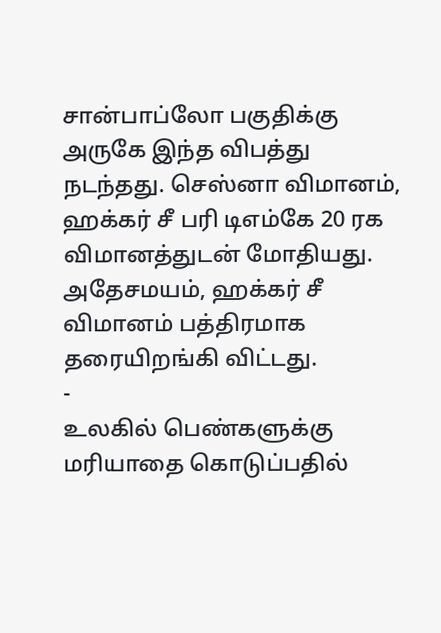சான்பாப்லோ பகுதிக்கு அருகே இந்த விபத்து நடந்தது. செஸ்னா விமானம், ஹக்கர் சீ பரி டிஎம்கே 20 ரக விமானத்துடன் மோதியது. அதேசமயம், ஹக்கர் சீ விமானம் பத்திரமாக தரையிறங்கி விட்டது.
-
உலகில் பெண்களுக்கு மரியாதை கொடுப்பதில்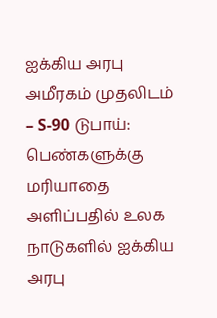ஐக்கிய அரபு அமீரகம் முதலிடம்
– S-90 டுபாய்: பெண்களுக்கு மரியாதை அளிப்பதில் உலக நாடுகளில் ஐக்கிய அரபு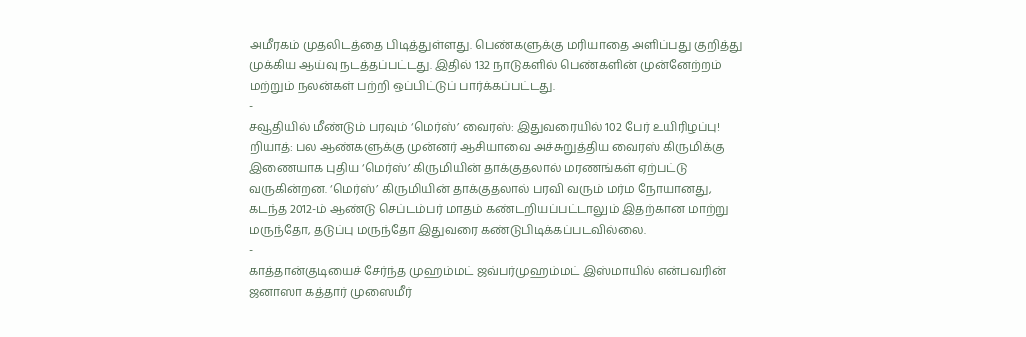அமீரகம் முதலிடத்தை பிடித்துள்ளது. பெண்களுக்கு மரியாதை அளிப்பது குறித்து முக்கிய ஆய்வு நடத்தப்பட்டது. இதில் 132 நாடுகளில் பெண்களின் முன்னேற்றம் மற்றும் நலன்கள் பற்றி ஒப்பிட்டுப் பார்க்கப்பட்டது.
-
சவூதியில் மீண்டும் பரவும் ‘மெர்ஸ்’ வைரஸ்: இதுவரையில் 102 பேர் உயிரிழப்பு!
றியாத்: பல ஆண்களுக்கு முன்னர் ஆசியாவை அச்சுறுத்திய வைரஸ் கிருமிக்கு இணையாக புதிய ‘மெர்ஸ்’ கிருமியின் தாக்குதலால் மரணங்கள் ஏற்பட்டு வருகின்றன. ‘மெர்ஸ்’ கிருமியின் தாக்குதலால் பரவி வரும் மர்ம நோயானது, கடந்த 2012-ம் ஆண்டு செப்டம்பர் மாதம் கண்டறியப்பட்டாலும் இதற்கான மாற்று மருந்தோ, தடுப்பு மருந்தோ இதுவரை கண்டுபிடிக்கப்படவில்லை.
-
காத்தான்குடியைச் சேர்ந்த முஹம்மட் ஜவ்பர்முஹம்மட் இஸ்மாயில் என்பவரின் ஜனாஸா கத்தார் முஸைமீர்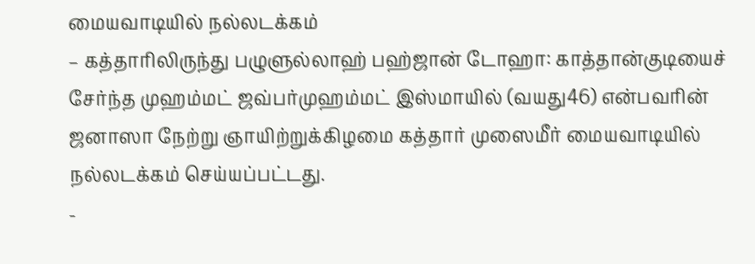மையவாடியில் நல்லடக்கம்
– கத்தாரிலிருந்து பழுளுல்லாஹ் பஹ்ஜான் டோஹா: காத்தான்குடியைச் சேர்ந்த முஹம்மட் ஜவ்பர்முஹம்மட் இஸ்மாயில் (வயது46) என்பவரின் ஜனாஸா நேற்று ஞாயிற்றுக்கிழமை கத்தார் முஸைமீர் மையவாடியில் நல்லடக்கம் செய்யப்பட்டது.
-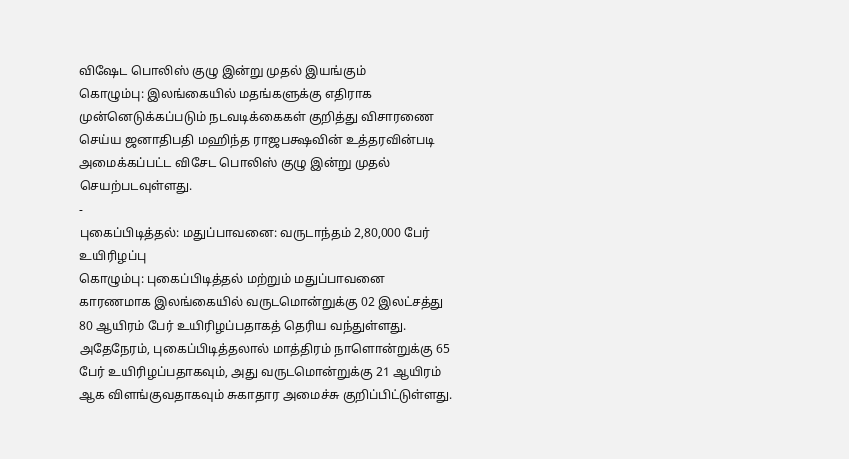விஷேட பொலிஸ் குழு இன்று முதல் இயங்கும்
கொழும்பு: இலங்கையில் மதங்களுக்கு எதிராக முன்னெடுக்கப்படும் நடவடிக்கைகள் குறித்து விசாரணை செய்ய ஜனாதிபதி மஹிந்த ராஜபக்ஷவின் உத்தரவின்படி அமைக்கப்பட்ட விசேட பொலிஸ் குழு இன்று முதல் செயற்படவுள்ளது.
-
புகைப்பிடித்தல்: மதுப்பாவனை: வருடாந்தம் 2,80,000 பேர் உயிரிழப்பு
கொழும்பு: புகைப்பிடித்தல் மற்றும் மதுப்பாவனை காரணமாக இலங்கையில் வருடமொன்றுக்கு 02 இலட்சத்து 80 ஆயிரம் பேர் உயிரிழப்பதாகத் தெரிய வந்துள்ளது. அதேநேரம், புகைப்பிடித்தலால் மாத்திரம் நாளொன்றுக்கு 65 பேர் உயிரிழப்பதாகவும், அது வருடமொன்றுக்கு 21 ஆயிரம் ஆக விளங்குவதாகவும் சுகாதார அமைச்சு குறிப்பிட்டுள்ளது.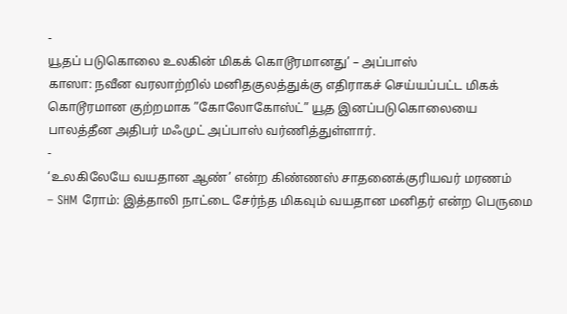-
யூதப் படுகொலை உலகின் மிகக் கொடூரமானது’ – அப்பாஸ்
காஸா: நவீன வரலாற்றில் மனிதகுலத்துக்கு எதிராகச் செய்யப்பட்ட மிகக் கொடூரமான குற்றமாக ”கோலோகோஸ்ட்” யூத இனப்படுகொலையை பாலத்தீன அதிபர் மஃமுட் அப்பாஸ் வர்ணித்துள்ளார்.
-
‘உலகிலேயே வயதான ஆண்’ என்ற கிண்ணஸ் சாதனைக்குரியவர் மரணம்
– SHM ரோம்: இத்தாலி நாட்டை சேர்ந்த மிகவும் வயதான மனிதர் என்ற பெருமை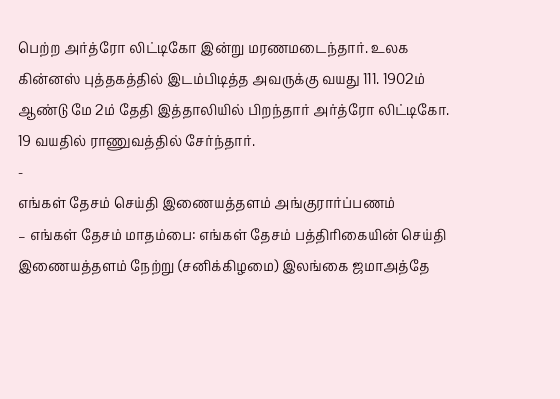பெற்ற அர்த்ரோ லிட்டிகோ இன்று மரணமடைந்தார். உலக கின்னஸ் புத்தகத்தில் இடம்பிடித்த அவருக்கு வயது 111. 1902ம் ஆண்டு மே 2ம் தேதி இத்தாலியில் பிறந்தார் அர்த்ரோ லிட்டிகோ. 19 வயதில் ராணுவத்தில் சேர்ந்தார்.
-
எங்கள் தேசம் செய்தி இணையத்தளம் அங்குரார்ப்பணம்
– எங்கள் தேசம் மாதம்பை: எங்கள் தேசம் பத்திரிகையின் செய்தி இணையத்தளம் நேற்று (சனிக்கிழமை) இலங்கை ஜமாஅத்தே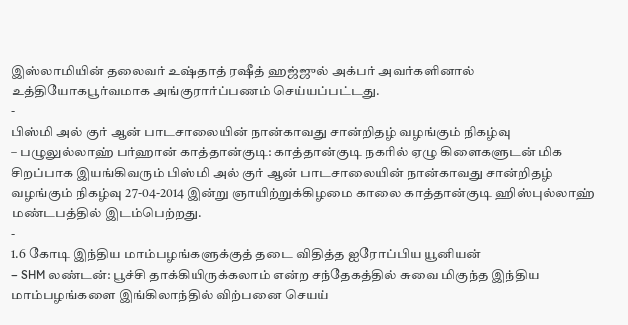இஸ்லாமியின் தலைவர் உஷ்தாத் ரஷீத் ஹஜ்ஜுல் அக்பர் அவர்களினால் உத்தியோகபூர்வமாக அங்குரார்ப்பணம் செய்யப்பட்டது.
-
பிஸ்மி அல் குர் ஆன் பாடசாலையின் நான்காவது சான்றிதழ் வழங்கும் நிகழ்வு
– பழுலுல்லாஹ் பர்ஹான் காத்தான்குடி: காத்தான்குடி நகரில் ஏழு கிளைகளுடன் மிக சிறப்பாக இயங்கிவரும் பிஸ்மி அல் குர் ஆன் பாடசாலையின் நான்காவது சான்றிதழ் வழங்கும் நிகழ்வு 27-04-2014 இன்று ஞாயிற்றுக்கிழமை காலை காத்தான்குடி ஹிஸ்புல்லாஹ் மண்டபத்தில் இடம்பெற்றது.
-
1.6 கோடி இந்திய மாம்பழங்களுக்குத் தடை விதித்த ஐரோப்பிய யூனியன்
– SHM லண்டன்: பூச்சி தாக்கியிருக்கலாம் என்ற சந்தேகத்தில் சுவை மிகுந்த இந்திய மாம்பழங்களை இங்கிலாந்தில் விற்பனை செயய்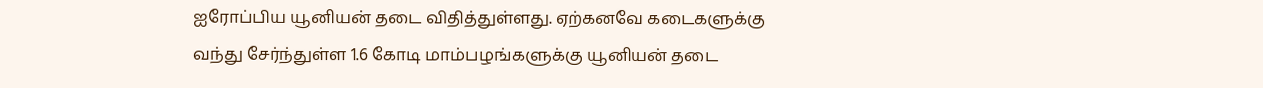ஐரோப்பிய யூனியன் தடை விதித்துள்ளது. ஏற்கனவே கடைகளுக்கு வந்து சேர்ந்துள்ள 1.6 கோடி மாம்பழங்களுக்கு யூனியன் தடை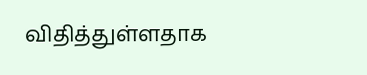விதித்துள்ளதாக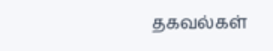தகவல்கள்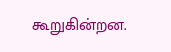கூறுகின்றன.